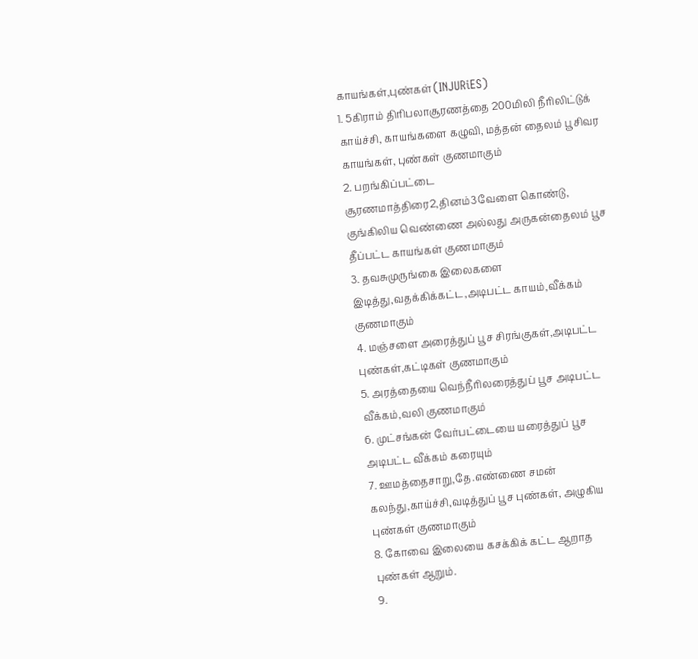காயங்கள்,புண்கள்(INJURiES)
1. 5கிராம் திரிபலாசூரணத்தை 200மிலி நீரிலிட்டுக் காய்ச்சி, காயங்களை கழுவி, மத்தன் தைலம் பூசிவர காயங்கள், புண்கள் குணமாகும்
2. பறங்கிப்பட்டை சூரணமாத்திரை2,தினம்3வேளை கொண்டு, குங்கிலிய வெண்ணை அல்லது அருகன்தைலம் பூச தீப்பட்ட காயங்கள் குணமாகும்
3. தவசுமுருங்கை இலைகளை இடித்து,வதக்கிக்கட்ட,அடிபட்ட காயம்,வீக்கம் குணமாகும்
4. மஞ்சளை அரைத்துப் பூச சிரங்குகள்,அடிபட்ட புண்கள்,கட்டிகள் குணமாகும்
5. அரத்தையை வெந்நீரிலரைத்துப் பூச அடிபட்ட வீக்கம்,வலி குணமாகும்
6. முட்சங்கன் வேர்பட்டையை யரைத்துப் பூச அடிபட்ட வீக்கம் கரையும்
7. ஊமத்தைசாறு,தே.எண்ணை சமன் கலந்து,காய்ச்சி,வடித்துப் பூச புண்கள், அழுகிய புண்கள் குணமாகும்
8. கோவை இலையை கசக்கிக் கட்ட ஆறாத புண்கள் ஆறும்.
9.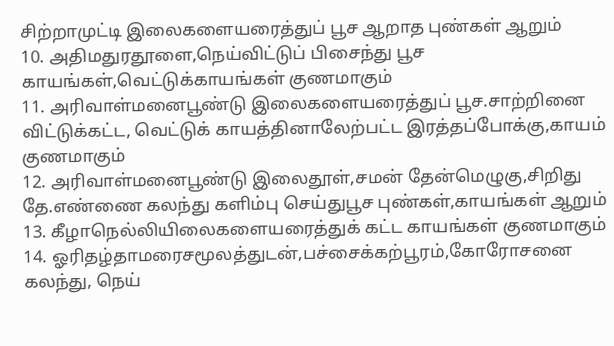சிற்றாமுட்டி இலைகளையரைத்துப் பூச ஆறாத புண்கள் ஆறும்
10. அதிமதுரதூளை,நெய்விட்டுப் பிசைந்து பூச காயங்கள்,வெட்டுக்காயங்கள் குணமாகும்
11. அரிவாள்மனைபூண்டு இலைகளையரைத்துப் பூச.சாற்றினை விட்டுக்கட்ட, வெட்டுக் காயத்தினாலேற்பட்ட இரத்தப்போக்கு,காயம் குணமாகும்
12. அரிவாள்மனைபூண்டு இலைதூள்,சமன் தேன்மெழுகு,சிறிது தே.எண்ணை கலந்து களிம்பு செய்துபூச புண்கள்,காயங்கள் ஆறும்
13. கீழாநெல்லியிலைகளையரைத்துக் கட்ட காயங்கள் குணமாகும்
14. ஓரிதழ்தாமரைசமூலத்துடன்,பச்சைக்கற்பூரம்,கோரோசனை கலந்து, நெய்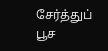சேர்த்துப் பூச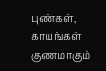புண்கள், காயங்கள் குணமாகும்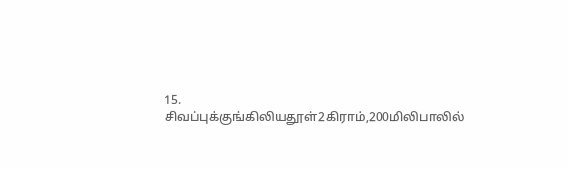15. சிவப்புக்குங்கிலியதூள்2கிராம்,200மிலிபாலில்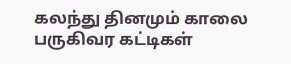கலந்து தினமும் காலை பருகிவர கட்டிகள்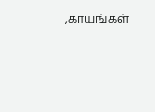,காயங்கள்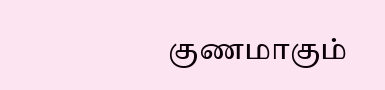குணமாகும்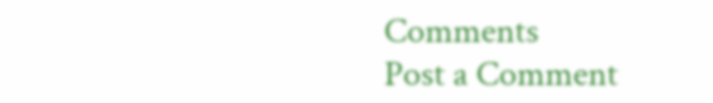Comments
Post a Comment